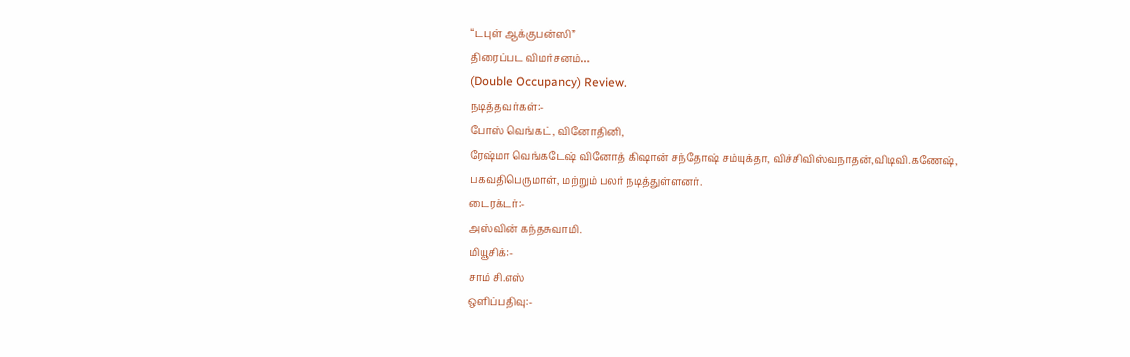“டபுள் ஆக்குபன்ஸி”
திரைப்பட விமர்சனம்…
(Double Occupancy) Review.
நடித்தவர்கள்:-
போஸ் வெங்கட், வினோதினி,
ரேஷ்மா வெங்கடேஷ் வினோத் கிஷான் சந்தோஷ் சம்யுக்தா, விச்சிவிஸ்வநாதன்,விடிவி.கணேஷ், பகவதிபெருமாள், மற்றும் பலர் நடித்துள்ளனர்.
டைரக்டர்:-
அஸ்வின் கந்தசுவாமி.
மியூசிக்:-
சாம் சி.எஸ்
ஒளிப்பதிவு:-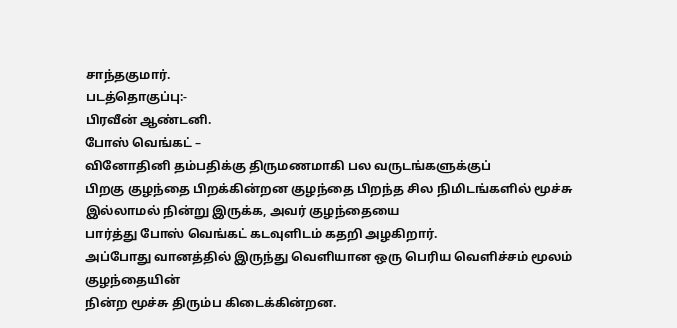சாந்தகுமார்.
படத்தொகுப்பு:-
பிரவீன் ஆண்டனி.
போஸ் வெங்கட் –
வினோதினி தம்பதிக்கு திருமணமாகி பல வருடங்களுக்குப்
பிறகு குழந்தை பிறக்கின்றன குழந்தை பிறந்த சில நிமிடங்களில் மூச்சு
இல்லாமல் நின்று இருக்க, அவர் குழந்தையை
பார்த்து போஸ் வெங்கட் கடவுளிடம் கதறி அழகிறார்.
அப்போது வானத்தில் இருந்து வெளியான ஒரு பெரிய வெளிச்சம் மூலம் குழந்தையின்
நின்ற மூச்சு திரும்ப கிடைக்கின்றன.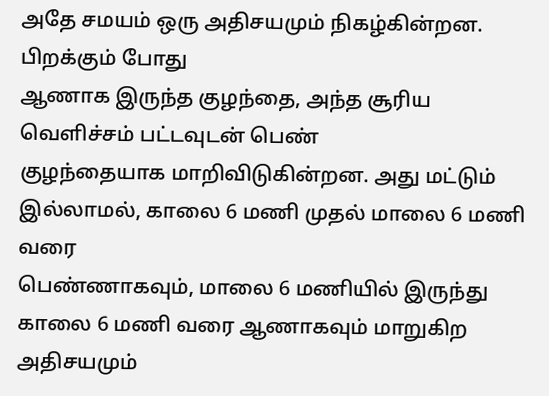அதே சமயம் ஒரு அதிசயமும் நிகழ்கின்றன. பிறக்கும் போது
ஆணாக இருந்த குழந்தை, அந்த சூரிய வெளிச்சம் பட்டவுடன் பெண்
குழந்தையாக மாறிவிடுகின்றன. அது மட்டும் இல்லாமல், காலை 6 மணி முதல் மாலை 6 மணி வரை
பெண்ணாகவும், மாலை 6 மணியில் இருந்து காலை 6 மணி வரை ஆணாகவும் மாறுகிற அதிசயமும்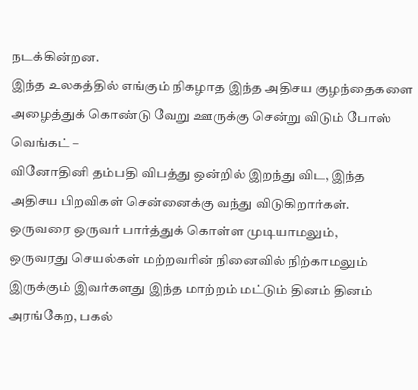நடக்கின்றன.
இந்த உலகத்தில் எங்கும் நிகழாத இந்த அதிசய குழந்தைகளை
அழைத்துக் கொண்டு வேறு ஊருக்கு சென்று விடும் போஸ் வெங்கட் –
வினோதினி தம்பதி விபத்து ஒன்றில் இறந்து விட, இந்த அதிசய பிறவிகள் சென்னைக்கு வந்து விடுகிறார்கள்.
ஒருவரை ஒருவர் பார்த்துக் கொள்ள முடியாமலும்,
ஒருவரது செயல்கள் மற்றவரின் நினைவில் நிற்காமலும்
இருக்கும் இவர்களது இந்த மாற்றம் மட்டும் தினம் தினம் அரங்கேற, பகல்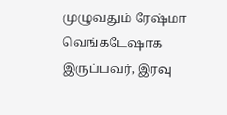முழுவதும் ரேஷ்மா வெங்கடேஷாக இருப்பவர், இரவு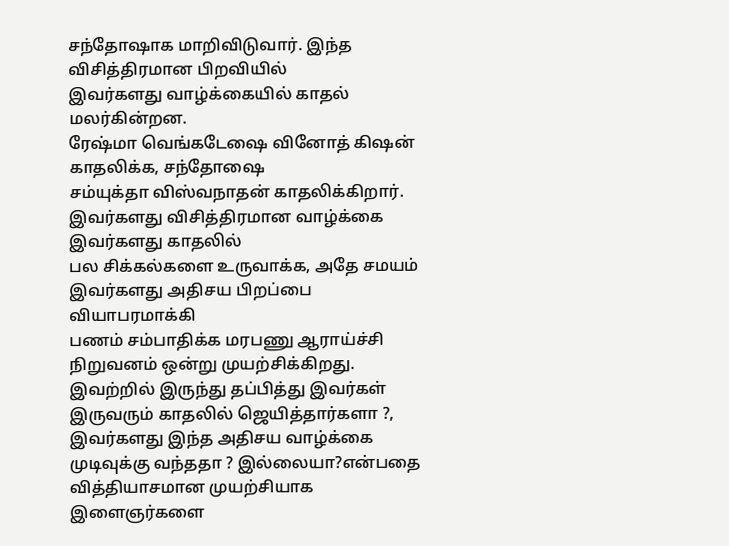சந்தோஷாக மாறிவிடுவார். இந்த விசித்திரமான பிறவியில்
இவர்களது வாழ்க்கையில் காதல் மலர்கின்றன.
ரேஷ்மா வெங்கடேஷை வினோத் கிஷன் காதலிக்க, சந்தோஷை
சம்யுக்தா விஸ்வநாதன் காதலிக்கிறார்.
இவர்களது விசித்திரமான வாழ்க்கை இவர்களது காதலில்
பல சிக்கல்களை உருவாக்க, அதே சமயம் இவர்களது அதிசய பிறப்பை வியாபரமாக்கி
பணம் சம்பாதிக்க மரபணு ஆராய்ச்சி நிறுவனம் ஒன்று முயற்சிக்கிறது.
இவற்றில் இருந்து தப்பித்து இவர்கள் இருவரும் காதலில் ஜெயித்தார்களா ?,
இவர்களது இந்த அதிசய வாழ்க்கை முடிவுக்கு வந்ததா ? இல்லையா?என்பதை
வித்தியாசமான முயற்சியாக இளைஞர்களை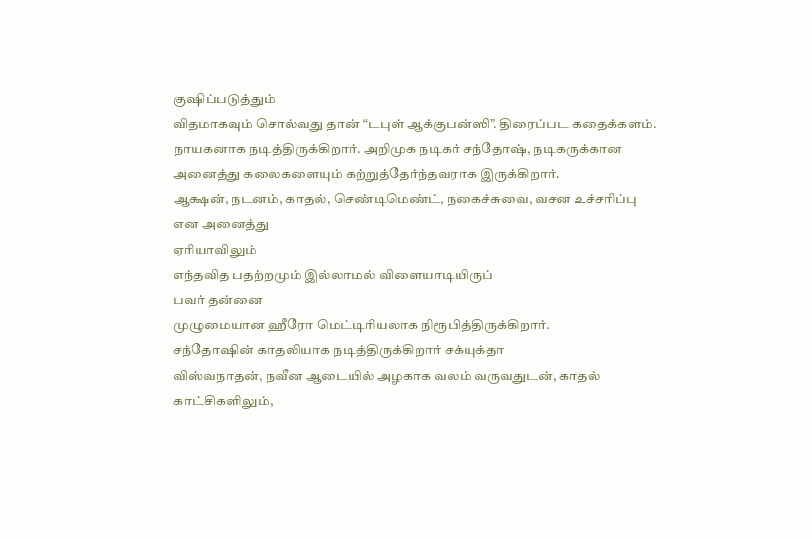குஷிப்படுத்தும்
விதமாகவும் சொல்வது தான் “டபுள் ஆக்குபன்ஸி”. திரைப்பட கதைக்களம்.
நாயகனாக நடித்திருக்கிறார். அறிமுக நடிகர் சந்தோஷ், நடிகருக்கான
அனைத்து கலைகளையும் கற்றுத்தேர்ந்தவராக இருக்கிறார்.
ஆக்ஷன், நடனம், காதல், செண்டிமெண்ட், நகைச்சுவை, வசன உச்சரிப்பு என அனைத்து
ஏரியாவிலும்
எந்தவித பதற்றமும் இல்லாமல் விளையாடியிருப்
பவர் தன்னை
முழுமையான ஹீரோ மெட்டிரியலாக நிரூபித்திருக்கிறார்.
சந்தோஷின் காதலியாக நடித்திருக்கிறார் சக்யுக்தா
விஸ்வநாதன், நவீன ஆடையில் அழகாக வலம் வருவதுடன், காதல் காட்சிகளிலும்,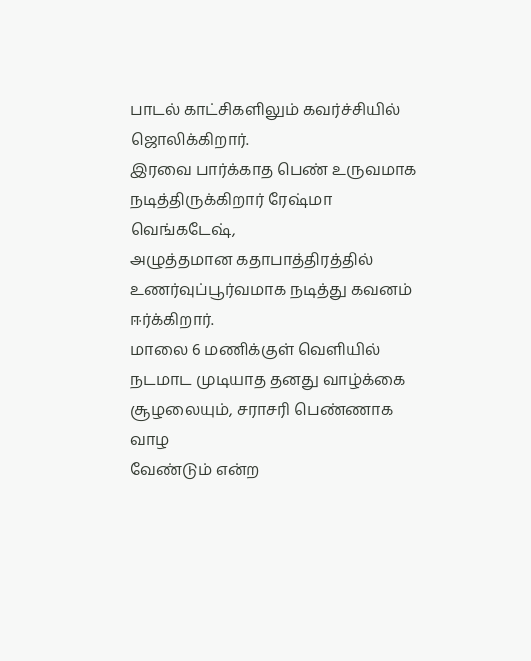பாடல் காட்சிகளிலும் கவர்ச்சியில் ஜொலிக்கிறார்.
இரவை பார்க்காத பெண் உருவமாக நடித்திருக்கிறார் ரேஷ்மா வெங்கடேஷ்,
அழுத்தமான கதாபாத்திரத்தில் உணர்வுப்பூர்வமாக நடித்து கவனம் ஈர்க்கிறார்.
மாலை 6 மணிக்குள் வெளியில் நடமாட முடியாத தனது வாழ்க்கை சூழலையும், சராசரி பெண்ணாக வாழ
வேண்டும் என்ற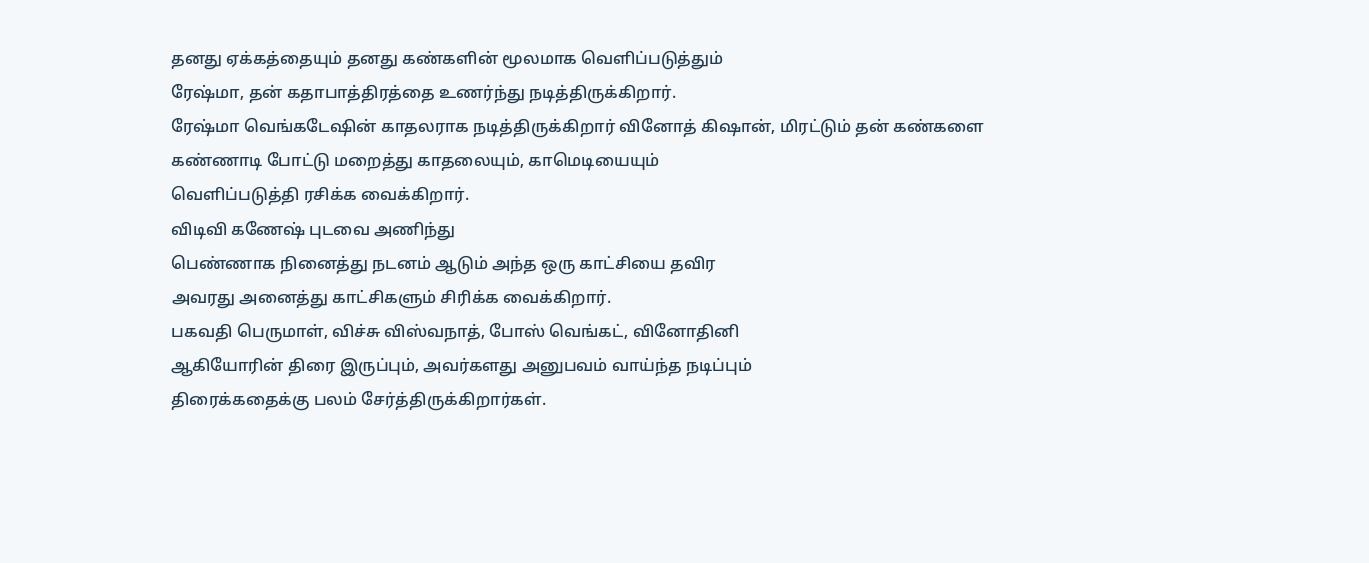தனது ஏக்கத்தையும் தனது கண்களின் மூலமாக வெளிப்படுத்தும்
ரேஷ்மா, தன் கதாபாத்திரத்தை உணர்ந்து நடித்திருக்கிறார்.
ரேஷ்மா வெங்கடேஷின் காதலராக நடித்திருக்கிறார் வினோத் கிஷான், மிரட்டும் தன் கண்களை
கண்ணாடி போட்டு மறைத்து காதலையும், காமெடியையும்
வெளிப்படுத்தி ரசிக்க வைக்கிறார்.
விடிவி கணேஷ் புடவை அணிந்து
பெண்ணாக நினைத்து நடனம் ஆடும் அந்த ஒரு காட்சியை தவிர
அவரது அனைத்து காட்சிகளும் சிரிக்க வைக்கிறார்.
பகவதி பெருமாள், விச்சு விஸ்வநாத், போஸ் வெங்கட், வினோதினி
ஆகியோரின் திரை இருப்பும், அவர்களது அனுபவம் வாய்ந்த நடிப்பும்
திரைக்கதைக்கு பலம் சேர்த்திருக்கிறார்கள்.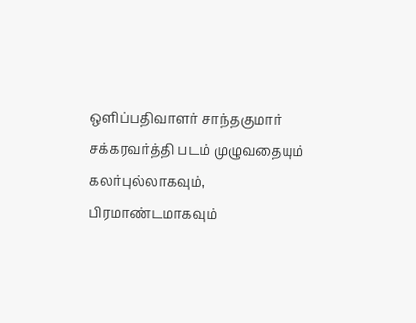ஒளிப்பதிவாளர் சாந்தகுமார் சக்கரவர்த்தி படம் முழுவதையும்
கலர்புல்லாகவும், பிரமாண்டமாகவும்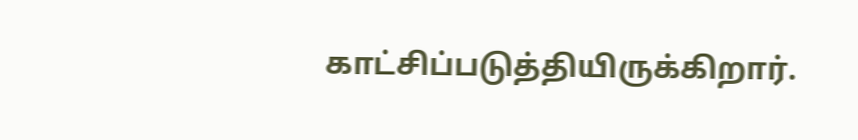காட்சிப்படுத்தியிருக்கிறார்.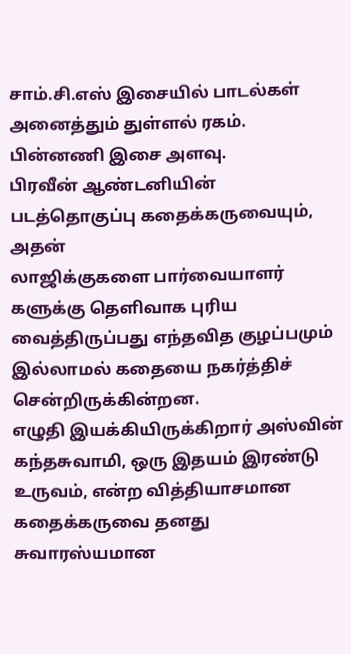சாம்.சி.எஸ் இசையில் பாடல்கள் அனைத்தும் துள்ளல் ரகம். பின்னணி இசை அளவு.
பிரவீன் ஆண்டனியின் படத்தொகுப்பு கதைக்கருவையும், அதன்
லாஜிக்குகளை பார்வையாளர்
களுக்கு தெளிவாக புரிய வைத்திருப்பது எந்தவித குழப்பமும்
இல்லாமல் கதையை நகர்த்திச் சென்றிருக்கின்றன.
எழுதி இயக்கியிருக்கிறார் அஸ்வின் கந்தசுவாமி, ஒரு இதயம் இரண்டு
உருவம், என்ற வித்தியாசமான கதைக்கருவை தனது
சுவாரஸ்யமான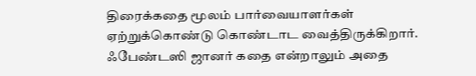திரைக்கதை மூலம் பார்வையாளர்கள்
ஏற்றுக்கொண்டு கொண்டாட வைத்திருக்கிறார்.
ஃபேண்டஸி ஜானர் கதை என்றாலும் அதை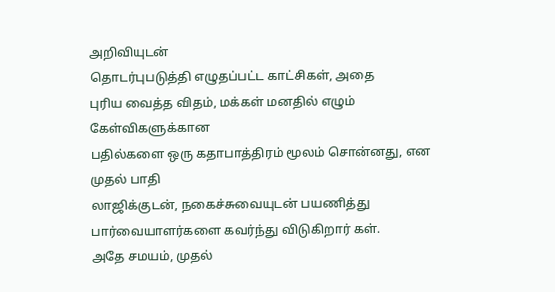அறிவியுடன்
தொடர்புபடுத்தி எழுதப்பட்ட காட்சிகள், அதை
புரிய வைத்த விதம், மக்கள் மனதில் எழும் கேள்விகளுக்கான
பதில்களை ஒரு கதாபாத்திரம் மூலம் சொன்னது, என முதல் பாதி
லாஜிக்குடன், நகைச்சுவையுடன் பயணித்து
பார்வையாளர்களை கவர்ந்து விடுகிறார் கள்.
அதே சமயம், முதல்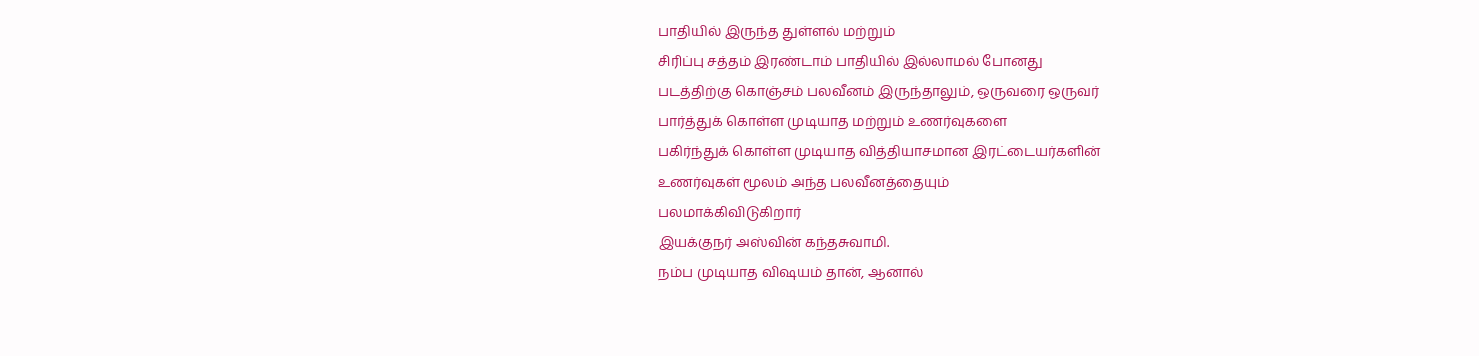பாதியில் இருந்த துள்ளல் மற்றும்
சிரிப்பு சத்தம் இரண்டாம் பாதியில் இல்லாமல் போனது
படத்திற்கு கொஞ்சம் பலவீனம் இருந்தாலும், ஒருவரை ஒருவர்
பார்த்துக் கொள்ள முடியாத மற்றும் உணர்வுகளை
பகிர்ந்துக் கொள்ள முடியாத வித்தியாசமான இரட்டையர்களின்
உணர்வுகள் மூலம் அந்த பலவீனத்தையும்
பலமாக்கிவிடுகிறார்
இயக்குநர் அஸ்வின் கந்தசுவாமி.
நம்ப முடியாத விஷயம் தான், ஆனால்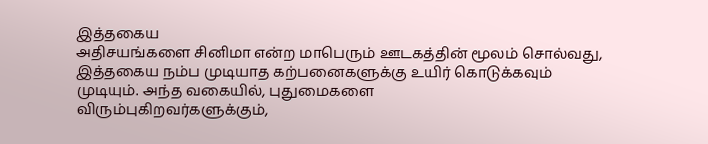இத்தகைய
அதிசயங்களை சினிமா என்ற மாபெரும் ஊடகத்தின் மூலம் சொல்வது,
இத்தகைய நம்ப முடியாத கற்பனைகளுக்கு உயிர் கொடுக்கவும்
முடியும். அந்த வகையில், புதுமைகளை
விரும்புகிறவர்களுக்கும்,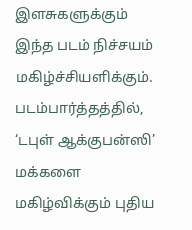இளசுகளுக்கும் இந்த படம் நிச்சயம் மகிழ்ச்சியளிக்கும்.
படம்பார்த்தத்தில், ‘டபுள் ஆக்குபன்ஸி’ மக்களை மகிழ்விக்கும் புதிய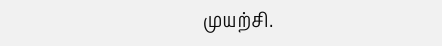முயற்சி.